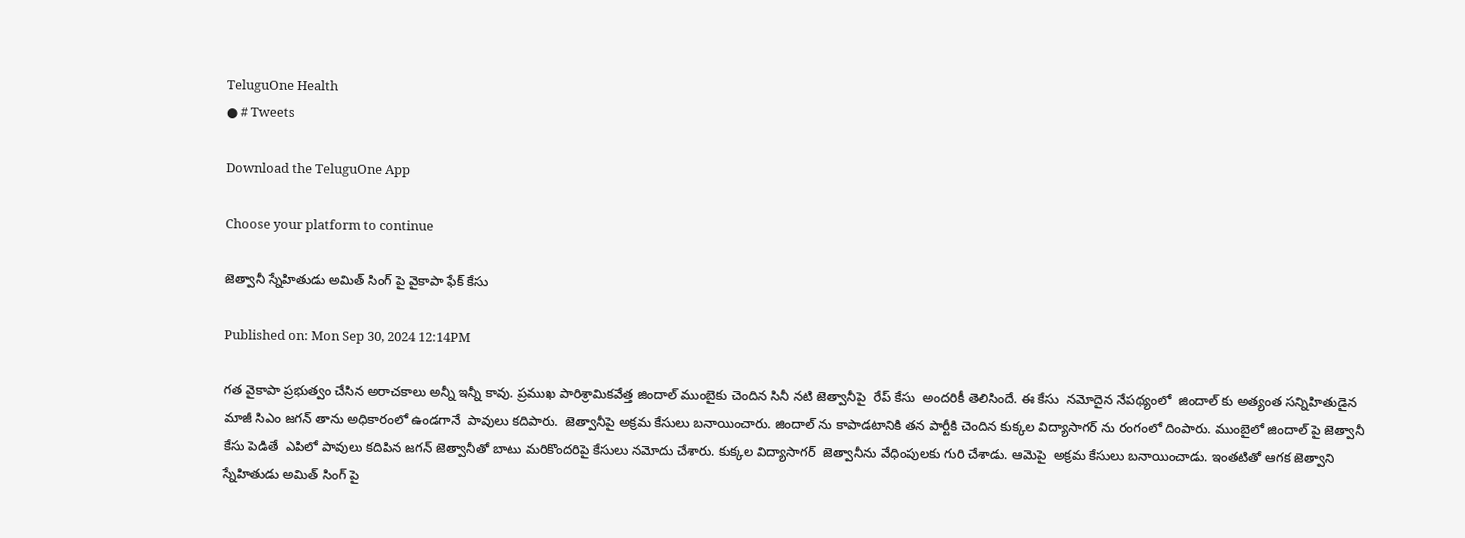TeluguOne Health
● # Tweets

Download the TeluguOne App

Choose your platform to continue

జెత్వానీ స్నేహితుడు అమిత్ సింగ్ పై వైకాపా ఫేక్ కేసు

Published on: Mon Sep 30, 2024 12:14PM

గత వైకాపా ప్రభుత్వం చేసిన అరాచకాలు అన్నీ ఇన్నీ కావు. ప్రముఖ పారిశ్రామికవేత్త జిందాల్ ముంబైకు చెందిన సినీ నటి జెత్వానీపై  రేప్ కేసు  అందరికీ తెలిసిందే. ఈ కేసు  నమోదైన నేపథ్యంలో  జిందాల్ కు అత్యంత సన్నిహితుడైన మాజీ సిఎం జగన్ తాను అధికారంలో ఉండగానే  పావులు కదిపారు.  జెత్వానీపై అక్రమ కేసులు బనాయించారు. జిందాల్ ను కాపాడటానికి తన పార్టీకి చెందిన కుక్కల విద్యాసాగర్ ను రంగంలో దింపారు. ముంబైలో జిందాల్ పై జెత్వానీ కేసు పెడితే  ఎపిలో పావులు కదిపిన జగన్ జెత్వానీతో బాటు మరికొందరిపై కేసులు నమోదు చేశారు. కుక్కల విద్యాసాగర్  జెత్వానీను వేధింపులకు గురి చేశాడు. ఆమెపై  అక్రమ కేసులు బనాయించాడు. ఇంతటితో ఆగక జెత్వాని స్నేహితుడు అమిత్ సింగ్ పై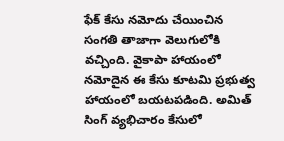ఫేక్ కేసు నమోదు చేయించిన సంగతి తాజాగా వెలుగులోకి వచ్చింది. వైకాపా హాయంలో నమోదైన ఈ కేసు కూటమి ప్రభుత్వ హాయంలో బయటపడింది. అమిత్ సింగ్ వ్యభిచారం కేసులో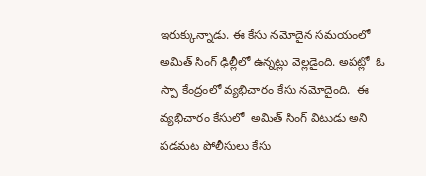ఇరుక్కున్నాడు. ఈ కేసు నమోదైన సమయంలో అమిత్ సింగ్ ఢిల్లీలో ఉన్నట్లు వెల్లడైంది. అపట్లో  ఓ  స్పా కేంద్రంలో వ్యభిచారం కేసు నమోదైంది.  ఈ వ్యభిచారం కేసులో  అమిత్ సింగ్ విటుడు అని పడమట పోలీసులు కేసు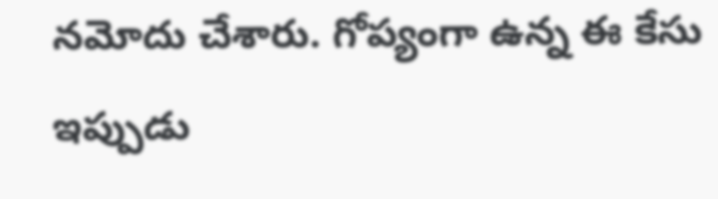నమోదు చేశారు. గోప్యంగా ఉన్న ఈ కేసు  ఇప్పుడు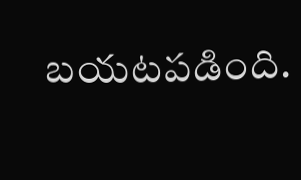బయటపడింది.